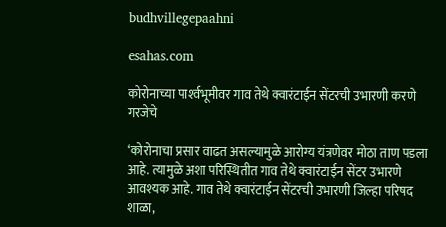budhvillegepaahni

esahas.com

कोरोनाच्या पार्श्‍वभूमीवर गाव तेथे क्वारंटाईन सेंटरची उभारणी करणे गरजेचे

‘कोरोनाचा प्रसार वाढत असल्यामुळे आरोग्य यंत्रणेवर मोठा ताण पडला आहे. त्यामुळे अशा परिस्थितीत गाव तेथे क्वारंटाईन सेंटर उभारणे आवश्यक आहे. गाव तेथे क्वारंटाईन सेंटरची उभारणी जिल्हा परिषद शाळा,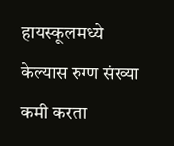हायस्कूलमध्ये केल्यास रुग्ण संख्या कमी करता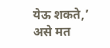येऊ शकते,’ असे मत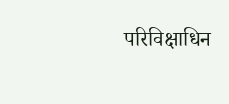परिविक्षाधिन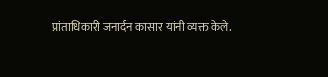प्रांताधिकारी जनार्दन कासार यांनी व्यक्त केले.